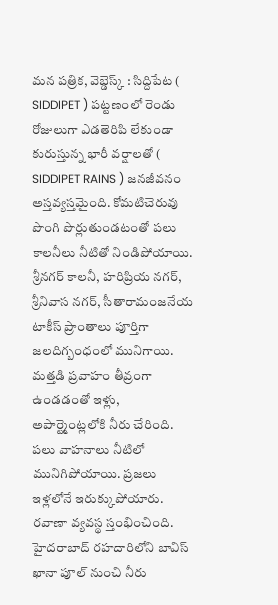మన పత్రిక, వెబ్డెస్క్ : సిద్దిపేట ( SIDDIPET ) పట్టణంలో రెండు రోజులుగా ఎడతెరిపి లేకుండా కురుస్తున్న భారీ వర్షాలతో ( SIDDIPET RAINS ) జనజీవనం అస్తవ్యస్తమైంది. కోమటిచెరువు పొంగి పొర్లుతుండటంతో పలు కాలనీలు నీటితో నిండిపోయాయి. శ్రీనగర్ కాలనీ, హరిప్రియ నగర్, శ్రీనివాస నగర్, సీతారామంజనేయ టాకీస్ ప్రాంతాలు పూర్తిగా జలదిగ్బంధంలో మునిగాయి.
మత్తడి ప్రవాహం తీవ్రంగా ఉండడంతో ఇళ్లు, అపార్ట్మెంట్లలోకి నీరు చేరింది. పలు వాహనాలు నీటిలో మునిగిపోయాయి. ప్రజలు ఇళ్లలోనే ఇరుక్కుపోయారు. రవాణా వ్యవస్థ స్తంభించింది. హైదరాబాద్ రహదారిలోని బావిస్ ఖానా పూల్ నుంచి నీరు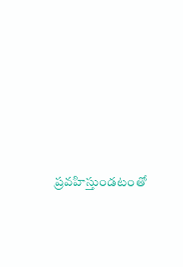ప్రవహిస్తుండటంతో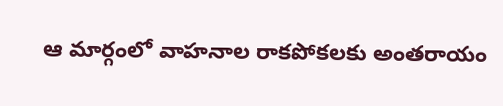ఆ మార్గంలో వాహనాల రాకపోకలకు అంతరాయం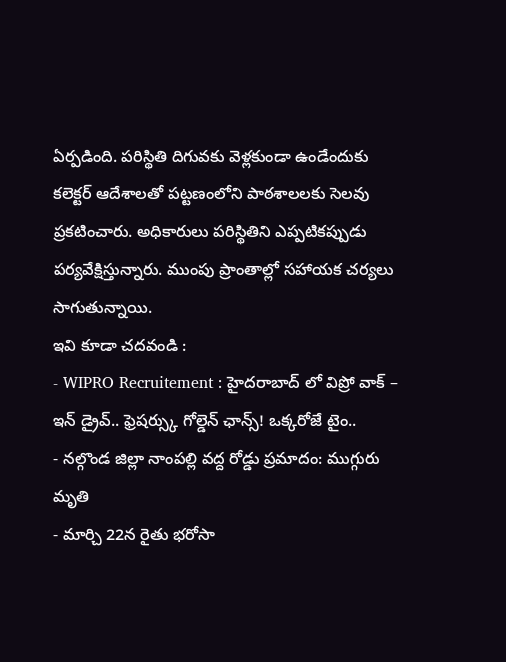ఏర్పడింది. పరిస్థితి దిగువకు వెళ్లకుండా ఉండేందుకు కలెక్టర్ ఆదేశాలతో పట్టణంలోని పాఠశాలలకు సెలవు ప్రకటించారు. అధికారులు పరిస్థితిని ఎప్పటికప్పుడు పర్యవేక్షిస్తున్నారు. ముంపు ప్రాంతాల్లో సహాయక చర్యలు సాగుతున్నాయి.
ఇవి కూడా చదవండి :
- WIPRO Recruitement : హైదరాబాద్ లో విప్రో వాక్ – ఇన్ డ్రైవ్.. ఫ్రెషర్స్కు గోల్డెన్ ఛాన్స్! ఒక్కరోజే టైం..
- నల్గొండ జిల్లా నాంపల్లి వద్ద రోడ్డు ప్రమాదం: ముగ్గురు మృతి
- మార్చి 22న రైతు భరోసా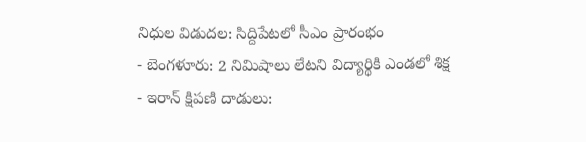నిధుల విడుదల: సిద్దిపేటలో సీఎం ప్రారంభం
- బెంగళూరు: 2 నిమిషాలు లేటని విద్యార్థికి ఎండలో శిక్ష
- ఇరాన్ క్షిపణి దాడులు: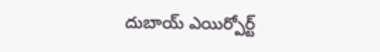దుబాయ్ ఎయిర్పోర్ట్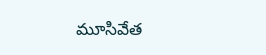మూసివేత